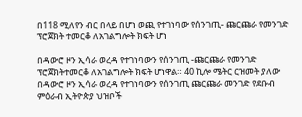በ118 ሚለየን ብር በላይ በሆነ ወጪ የተገነባው የሰንገጢ- ጩርጩራ የመንገድ ፕሮጀክት ተመርቆ ለአገልግሎት ክፍት ሆነ

በዳውሮ ዞን ኢሳራ ወረዳ የተገነባውን የሰንገጢ -ጩርጩራ የመንገድ ፕሮጀክትተመርቆ ለአገልግሎት ክፍት ሆነዋል። 40 ኪሎ ሜትር ርዝመት ያለው በዳውሮ ዞን ኢሳራ ወረዳ የተገነባውን የሰንገጢ ጩርጩራ መንገድ የደቡብ ምዕራብ ኢትዮጵያ ህዝቦች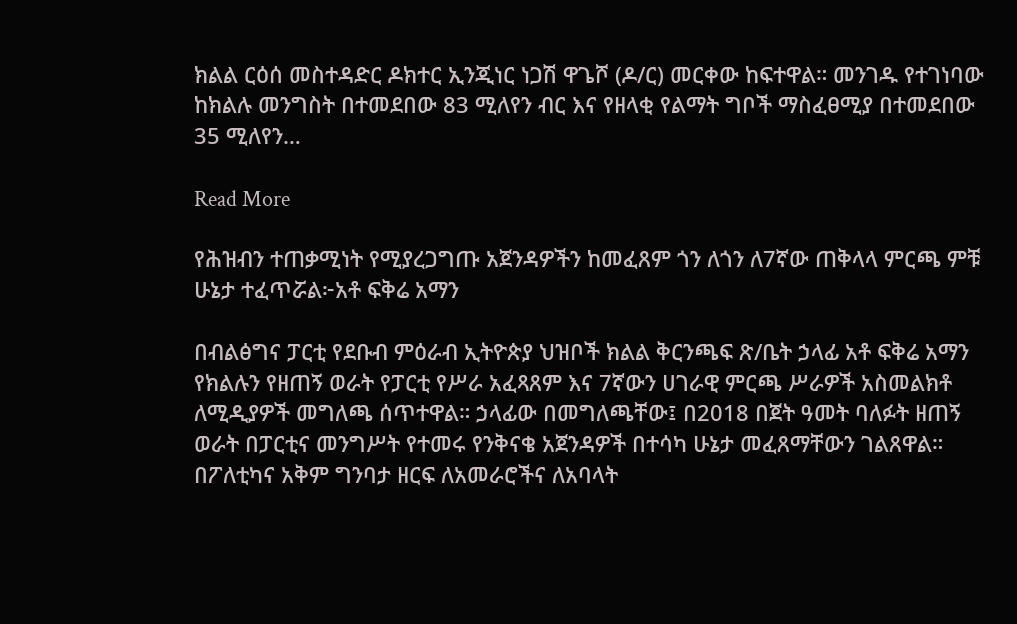ክልል ርዕሰ መስተዳድር ዶክተር ኢንጂነር ነጋሽ ዋጌሾ (ዶ/ር) መርቀው ከፍተዋል። መንገዱ የተገነባው ከክልሉ መንግስት በተመደበው 83 ሚለየን ብር እና የዘላቂ የልማት ግቦች ማስፈፀሚያ በተመደበው 35 ሚለየን…

Read More

የሕዝብን ተጠቃሚነት የሚያረጋግጡ አጀንዳዎችን ከመፈጸም ጎን ለጎን ለ7ኛው ጠቅላላ ምርጫ ምቹ ሁኔታ ተፈጥሯል፦አቶ ፍቅሬ አማን

በብልፅግና ፓርቲ የደቡብ ምዕራብ ኢትዮጵያ ህዝቦች ክልል ቅርንጫፍ ጽ/ቤት ኃላፊ አቶ ፍቅሬ አማን የክልሉን የዘጠኝ ወራት የፓርቲ የሥራ አፈጻጸም እና 7ኛውን ሀገራዊ ምርጫ ሥራዎች አስመልክቶ ለሚዲያዎች መግለጫ ሰጥተዋል። ኃላፊው በመግለጫቸው፤ በ2018 በጀት ዓመት ባለፉት ዘጠኝ ወራት በፓርቲና መንግሥት የተመሩ የንቅናቄ አጀንዳዎች በተሳካ ሁኔታ መፈጸማቸውን ገልጸዋል። በፖለቲካና አቅም ግንባታ ዘርፍ ለአመራሮችና ለአባላት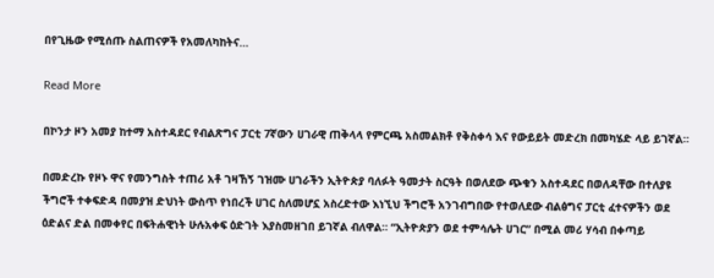በየጊዜው የሚሰጡ ስልጠናዎች የአመለካከትና…

Read More

በኮንታ ዞን አመያ ከተማ አስተዳደር የብልጽግና ፓርቲ 7ኛውን ሀገራዊ ጠቅላላ የምርጫ አስመልክቶ የቅስቀሳ እና የውይይት መድረክ በመካሄድ ላይ ይገኛል።

በመድረኩ የዞኑ ዋና የመንግስት ተጠሪ አቶ ገዛኸኝ ገዝሙ ሀገራችን ኢትዮጵያ ባለፉት ዓመታት ስርዓት በወለደው ጭቁን አስተዳደር በወለዳቸው በተለያዩ ችግሮች ተቀፍድዳ በመያዝ ድህነት ውስጥ የነበረች ሀገር ስለመሆኗ አስረድተው እነኚህ ችግሮች አንገብግበው የተወለደው ብልፅግና ፓርቲ ፈተናዎችን ወደ ዕድልና ድል በመቀየር በፍትሐዊነት ሁሉአቀፍ ዕድገት እያስመዘገበ ይገኛል ብለዋል። “ኢትዮጵያን ወደ ተምሳሌት ሀገር” በሚል መሪ ሃሳብ በቀጣይ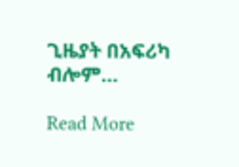ጊዜያት በአፍሪካ ብሎም…

Read More